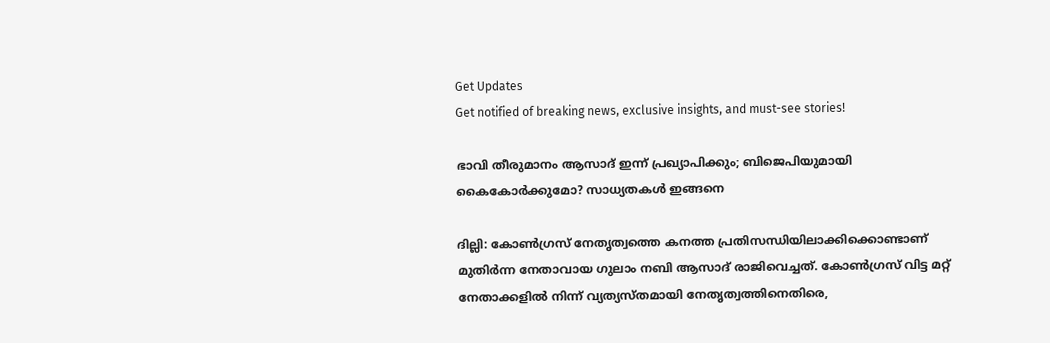Get Updates
Get notified of breaking news, exclusive insights, and must-see stories!

ഭാവി തീരുമാനം ആസാദ് ഇന്ന് പ്രഖ്യാപിക്കും; ബിജെപിയുമായി കൈകോർക്കുമോ? സാധ്യതകൾ ഇങ്ങനെ

ദില്ലി: കോൺഗ്രസ് നേതൃത്വത്തെ കനത്ത പ്രതിസന്ധിയിലാക്കിക്കൊണ്ടാണ് മുതിർന്ന നേതാവായ ഗുലാം നബി ആസാദ് രാജിവെച്ചത്. കോൺഗ്രസ് വിട്ട മറ്റ് നേതാക്കളിൽ നിന്ന് വ്യത്യസ്തമായി നേതൃത്വത്തിനെതിരെ,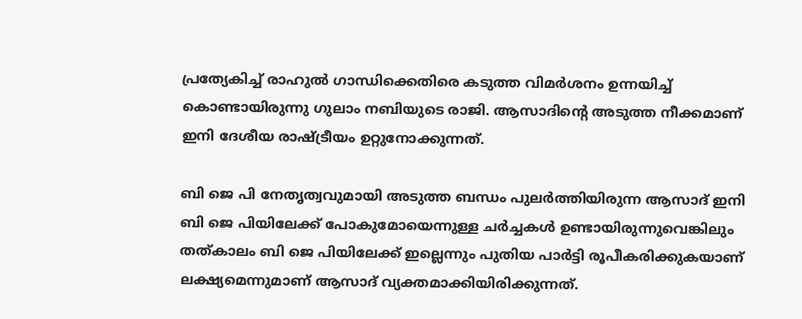പ്രത്യേകിച്ച് രാഹുൽ ഗാന്ധിക്കെതിരെ കടുത്ത വിമർശനം ഉന്നയിച്ച് കൊണ്ടായിരുന്നു ഗുലാം നബിയുടെ രാജി. ആസാദിന്റെ അടുത്ത നീക്കമാണ് ഇനി ദേശീയ രാഷ്ട്രീയം ഉറ്റുനോക്കുന്നത്.

ബി ജെ പി നേതൃത്വവുമായി അടുത്ത ബന്ധം പുലർത്തിയിരുന്ന ആസാദ് ഇനി ബി ജെ പിയിലേക്ക് പോകുമോയെന്നുള്ള ചർച്ചകൾ ഉണ്ടായിരുന്നുവെങ്കിലും തത്കാലം ബി ജെ പിയിലേക്ക് ഇല്ലെന്നും പുതിയ പാർട്ടി രൂപീകരിക്കുകയാണ് ലക്ഷ്യമെന്നുമാണ് ആസാദ് വ്യക്തമാക്കിയിരിക്കുന്നത്.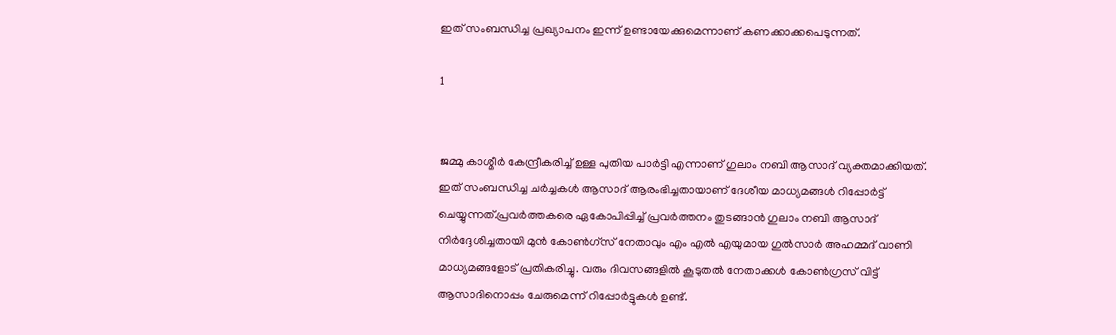ഇത് സംബന്ധിച്ച പ്രഖ്യാപനം ഇന്ന് ഉണ്ടായേക്കുമെന്നാണ് കണക്കാക്കപെടുന്നത്.

1


ജമ്മു കാശ്മീർ കേന്ദ്രീകരിച്ച് ഉള്ള പുതിയ പാർട്ടി എന്നാണ് ഗുലാം നബി ആസാദ് വ്യക്തമാക്കിയത്. ഇത് സംബന്ധിച്ച ചർച്ചകൾ ആസാദ് ആരംഭിച്ചതായാണ് ദേശീയ മാധ്യമങ്ങൾ റിപ്പോർട്ട് ചെയ്യുന്നത്.പ്രവർത്തകരെ ഏകോപിപ്പിച്ച് പ്രവർത്തനം തുടങ്ങാൻ ഗുലാം നബി ആസാദ് നിർദ്ദേശിച്ചതായി മുൻ കോൺഗ്സ് നേതാവും എം എൽ എയുമായ ഗുൽസാർ അഹമ്മദ് വാണി മാധ്യമങ്ങളോട് പ്രതികരിച്ചു. വരും ദിവസങ്ങളിൽ കൂടുതൽ നേതാക്കൾ കോൺഗ്രസ് വിട്ട് ആസാദിനൊപ്പം ചേരുമെന്ന് റിപ്പോർട്ടുകൾ ഉണ്ട്.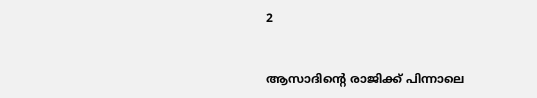2


ആസാദിന്റെ രാജിക്ക് പിന്നാലെ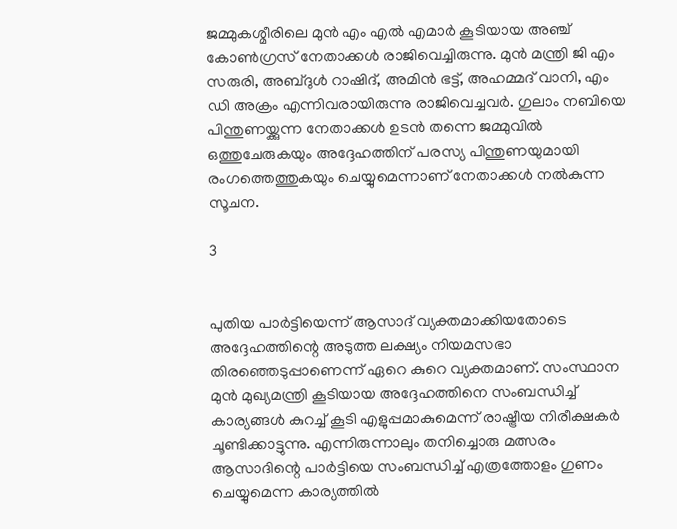ജമ്മുകശ്മീരിലെ മുൻ എം എൽ എമാര്‍ കൂടിയായ അഞ്ച് കോൺഗ്രസ് നേതാക്കൾ രാജിവെച്ചിരുന്നു. മുൻ മന്ത്രി ജി എം സരുരി, അബ്ദുൾ റാഷിദ്, അമിൻ ഭട്ട്, അഹമ്മദ് വാനി, എം ഡി അക്രം എന്നിവരായിരുന്നു രാജിവെച്ചവർ. ഗുലാം നബിയെ പിന്തുണയ്ക്കുന്ന നേതാക്കൾ ഉടൻ തന്നെ ജമ്മുവിൽ ഒത്തുചേരുകയും അദ്ദേഹത്തിന് പരസ്യ പിന്തുണയുമായി രംഗത്തെത്തുകയും ചെയ്യുമെന്നാണ് നേതാക്കൾ നൽകുന്ന സൂചന.

3


പുതിയ പാർട്ടിയെന്ന് ആസാദ് വ്യക്തമാക്കിയതോടെ അദ്ദേഹത്തിന്റെ അടുത്ത ലക്ഷ്യം നിയമസഭാ തിരഞ്ഞെടുപ്പാണെന്ന് ഏറെ കുറെ വ്യക്തമാണ്. സംസ്ഥാന മുൻ മുഖ്യമന്ത്രി കൂടിയായ അദ്ദേഹത്തിനെ സംബന്ധിച്ച് കാര്യങ്ങൾ കുറച്ച് കൂടി എളുപ്പമാകുമെന്ന് രാഷ്ട്രീയ നിരീക്ഷകർ ചൂണ്ടിക്കാട്ടുന്നു. എന്നിരുന്നാലും തനിച്ചൊരു മത്സരം ആസാദിന്റെ പാർട്ടിയെ സംബന്ധിച്ച് എത്രത്തോളം ഗുണം ചെയ്യുമെന്ന കാര്യത്തിൽ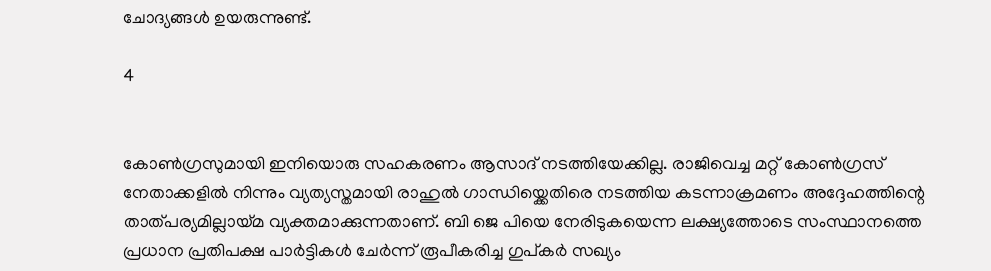ചോദ്യങ്ങൾ ഉയരുന്നുണ്ട്.

4


കോൺഗ്രസുമായി ഇനിയൊരു സഹകരണം ആസാദ് നടത്തിയേക്കില്ല. രാജിവെച്ച മറ്റ് കോൺഗ്രസ് നേതാക്കളിൽ നിന്നും വ്യത്യസ്തമായി രാഹുൽ ഗാന്ധിയ്ക്കെതിരെ നടത്തിയ കടന്നാക്രമണം അദ്ദേഹത്തിന്റെ താത്പര്യമില്ലായ്മ വ്യക്തമാക്കുന്നതാണ്. ബി ജെ പിയെ നേരിടുകയെന്ന ലക്ഷ്യത്തോടെ സംസ്ഥാനത്തെ പ്രധാന പ്രതിപക്ഷ പാർട്ടികൾ ചേർന്ന് രൂപീകരിച്ച ഗുപ്കർ സഖ്യം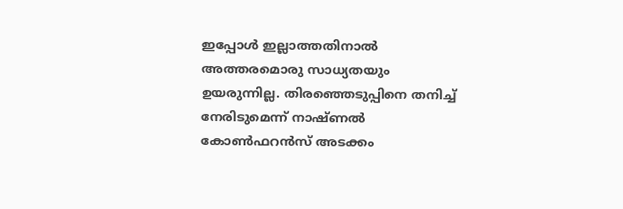ഇപ്പോൾ ഇല്ലാത്തതിനാൽ അത്തരമൊരു സാധ്യതയും ഉയരുന്നില്ല. തിരഞ്ഞെടുപ്പിനെ തനിച്ച് നേരിടുമെന്ന് നാഷ്ണൽ കോൺഫറൻസ് അടക്കം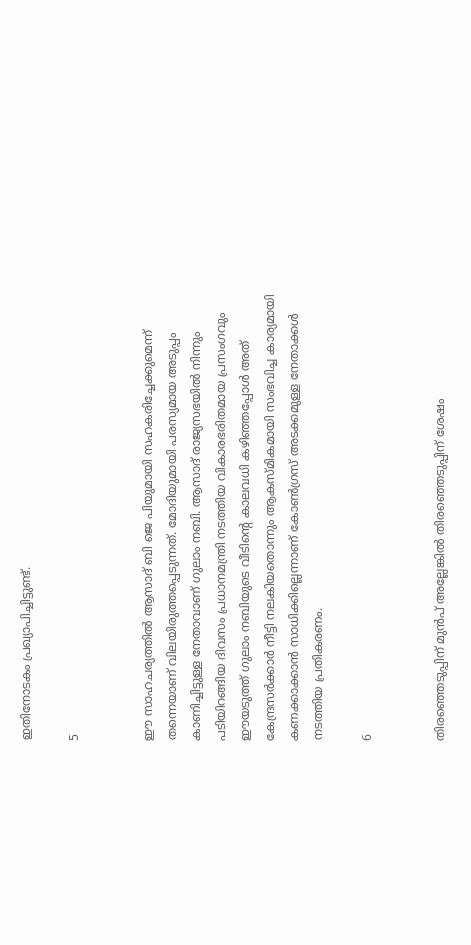ഇതിനോടകം പ്രഖ്യാപിച്ചിട്ടുണ്ട്.

5


ഈ സാഹചര്യത്തിൽ ആസാദ് ബി ജെ പിയുമായി സഹകരിച്ചേക്കുമെന്ന് തന്നെയാണ് വിലയിരുത്തപ്പെടുന്നത്. മോദിയുമായി പരസ്യമായ അടുപ്പം കാണിച്ചിട്ടുള്ള നേതാവാണ് ഗുലാം നബി. ആസാദ് രാജ്യസഭയിൽ നിന്നും പടിയിറങ്ങിയ ദിവസം പ്രധാനമന്ത്രി നടത്തിയ വികാരഭരിതമായ പ്രസംഗവും ഈയടുത്ത് ഗുലാം നബിയുടെ വീടിന്റെ കാലവധി കഴിഞ്ഞപ്പോൾ അത് കേന്ദ്രസർക്കാർ നീട്ടി നലകിയതൊന്നും ആകസ്മികമായി സംഭവിച്ച കാര്യമായി കണക്കാക്കാൻ സാധിക്കില്ലെന്നാണ് കോൺഗ്രസ് അടക്കമുള്ള നേതാക്കൾ നടത്തിയ പ്രതികരണം.

6


തിരഞ്ഞെടുപ്പിന് മുൻപ് അല്ലേങ്കിൽ തിരഞ്ഞെടുപ്പിന് ശേഷം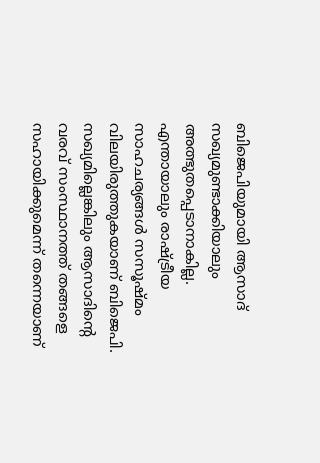ബിജെപിയുമായി ആസാദ് സഖ്യമുണ്ടാക്കിയാലും അത്ഭുതപ്പെടാനാകില്ല. എന്തായാലും രാഷ്ട്രീയ സാഹചര്യങ്ങൾ സസൂഷ്മം വിലയിരുത്തുകയാണ് ബിജെപി. സഖ്യമില്ലെങ്കിലും ആസാദിന്റെ വരവ് സംസ്ഥാനത്ത് തങ്ങളെ സഹായിക്കുമെന്ന് തന്നെയാണ്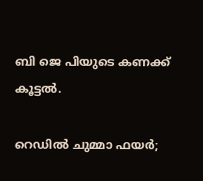ബി ജെ പിയുടെ കണക്ക് കൂട്ടൽ.

റെഡിൽ ചുമ്മാ ഫയർ;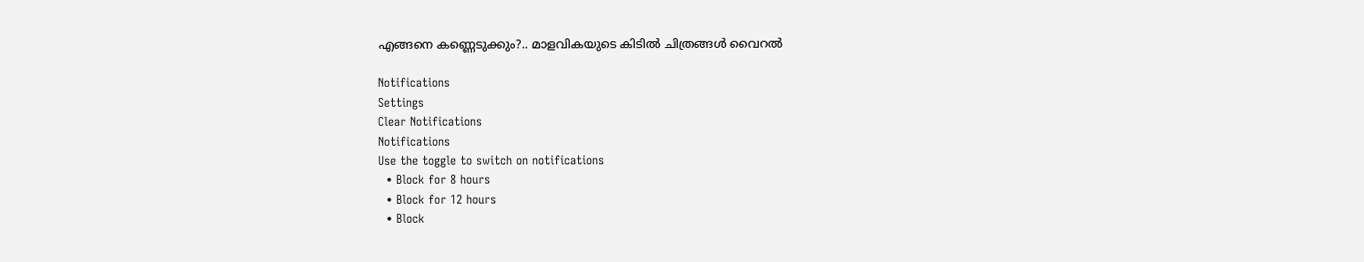എങ്ങനെ കണ്ണെടുക്കും?.. മാളവികയുടെ കിടിൽ ചിത്രങ്ങൾ വൈറൽ

Notifications
Settings
Clear Notifications
Notifications
Use the toggle to switch on notifications
  • Block for 8 hours
  • Block for 12 hours
  • Block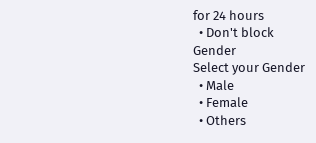for 24 hours
  • Don't block
Gender
Select your Gender
  • Male
  • Female
  • Others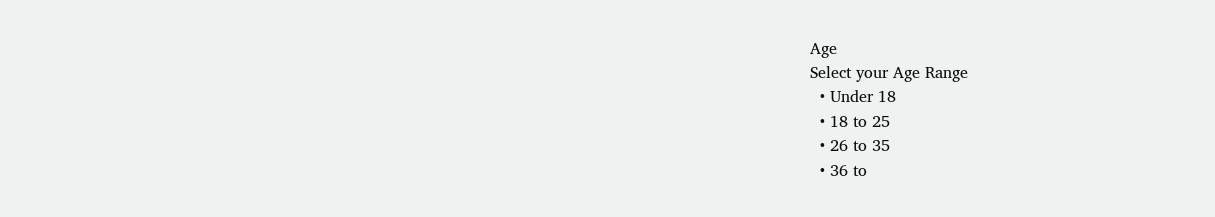Age
Select your Age Range
  • Under 18
  • 18 to 25
  • 26 to 35
  • 36 to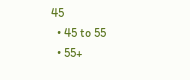45
  • 45 to 55
  • 55+